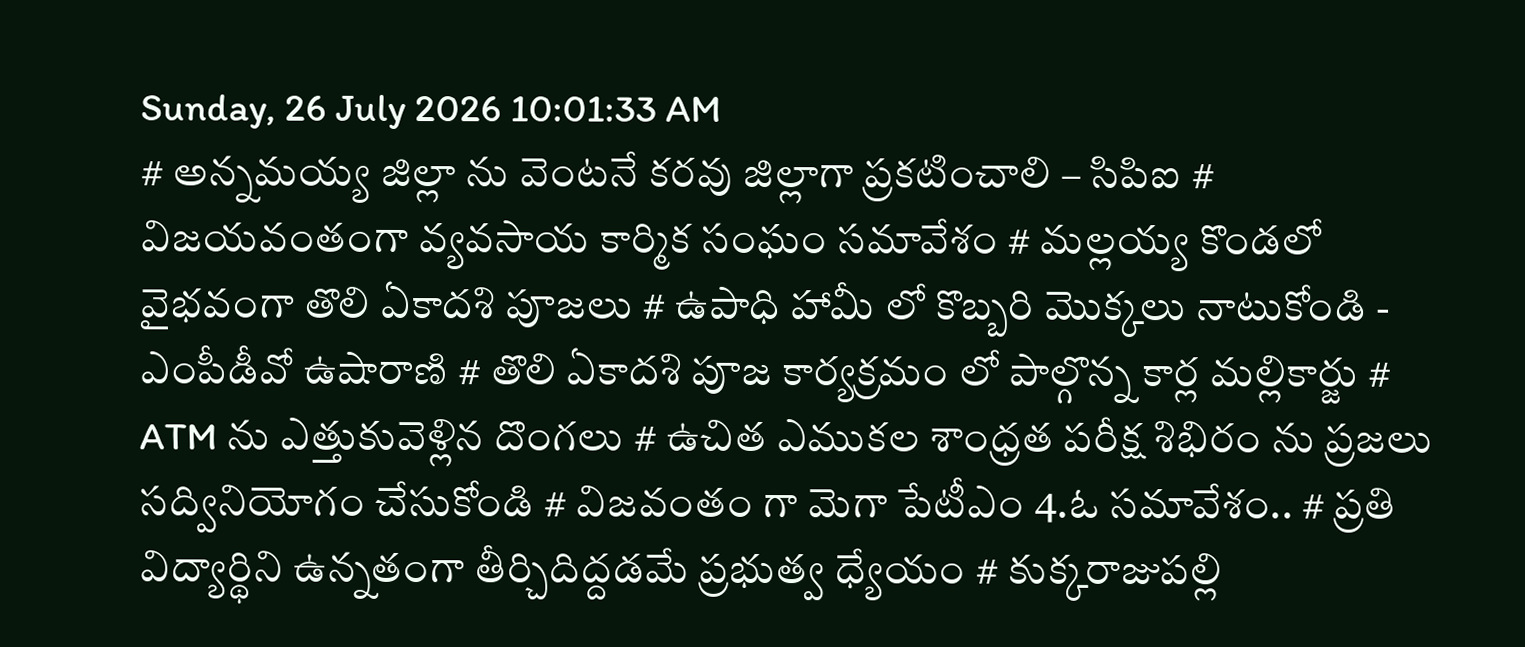Sunday, 26 July 2026 10:01:33 AM
# అన్నమయ్య జిల్లా ను వెంటనే కరవు జిల్లాగా ప్రకటించాలి – సిపిఐ # విజయవంతంగా వ్యవసాయ కార్మిక సంఘం సమావేశం # మల్లయ్య కొండలో వైభవంగా తొలి ఏకాదశి పూజలు # ఉపాధి హామీ లో కొబ్బరి మొక్కలు నాటుకోండి - ఎంపీడీవో ఉషారాణి # తొలి ఏకాదశి పూజ కార్యక్రమం లో పాల్గొన్న కార్ల మల్లికార్జు # ATM ను ఎత్తుకువెళ్లిన దొంగలు # ఉచిత ఎముకల శాంధ్రత పరీక్ష శిభిరం ను ప్రజలు సద్వినియోగం చేసుకోండి # విజవంతం గా మెగా పేటీఎం 4.ఓ సమావేశం.. # ప్రతి విద్యార్థిని ఉన్నతంగా తీర్చిదిద్దడమే ప్రభుత్వ ధ్యేయం # కుక్కరాజుపల్లి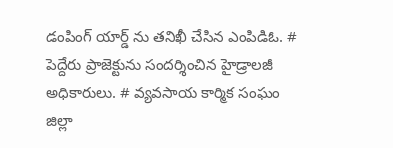డంపింగ్ యార్డ్ ను తనిఖీ చేసిన ఎంపిడిఓ. # పెద్దేరు ప్రాజెక్టును సందర్శించిన హైడ్రాలజీ అధికారులు. # వ్యవసాయ కార్మిక సంఘం జిల్లా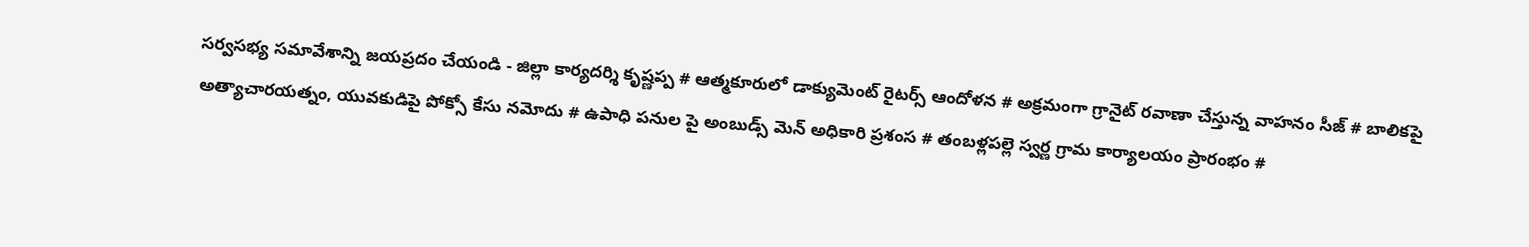సర్వసభ్య సమావేశాన్ని జయప్రదం చేయండి - జిల్లా కార్యదర్శి కృష్ణప్ప # ఆత్మకూరులో డాక్యుమెంట్ రైటర్స్ ఆందోళన # అక్రమంగా గ్రానైట్ రవాణా చేస్తున్న వాహనం సీజ్ # బాలికపై అత్యాచారయత్నం, యువకుడిపై పోక్సో కేసు నమోదు # ఉపాధి పనుల పై అంబుడ్స్ మెన్ అధికారి ప్రశంస # తంబళ్లపల్లె స్వర్ణ గ్రామ కార్యాలయం ప్రారంభం #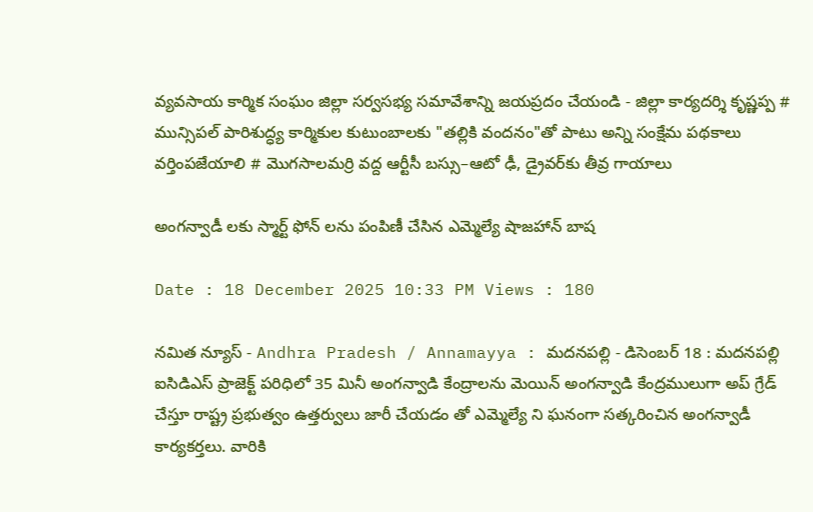వ్యవసాయ కార్మిక సంఘం జిల్లా సర్వసభ్య సమావేశాన్ని జయప్రదం చేయండి - జిల్లా కార్యదర్శి కృష్ణప్ప # మున్సిపల్ పారిశుద్ధ్య కార్మికుల కుటుంబాలకు "తల్లికి వందనం"తో పాటు అన్ని సంక్షేమ పథకాలు వర్తింపజేయాలి # మొగసాలమర్రి వద్ద ఆర్టీసీ బస్సు–ఆటో ఢీ, డ్రైవర్‌కు తీవ్ర గాయాలు

అంగన్వాడీ లకు స్మార్ట్ ఫోన్ లను పంపిణీ చేసిన ఎమ్మెల్యే షాజహాన్ బాష

Date : 18 December 2025 10:33 PM Views : 180

నమిత న్యూస్ - Andhra Pradesh / Annamayya : మదనపల్లి - డిసెంబర్ 18 : మదనపల్లి ఐసిడిఎస్ ప్రాజెక్ట్ పరిధిలో 35 మినీ అంగన్వాడి కేంద్రాలను మెయిన్ అంగన్వాడి కేంద్రములుగా అప్ గ్రేడ్ చేస్తూ రాష్ట్ర ప్రభుత్వం ఉత్తర్వులు జారీ చేయడం తో ఎమ్మెల్యే ని ఘనంగా సత్కరించిన అంగన్వాడీ కార్యకర్తలు. వారికి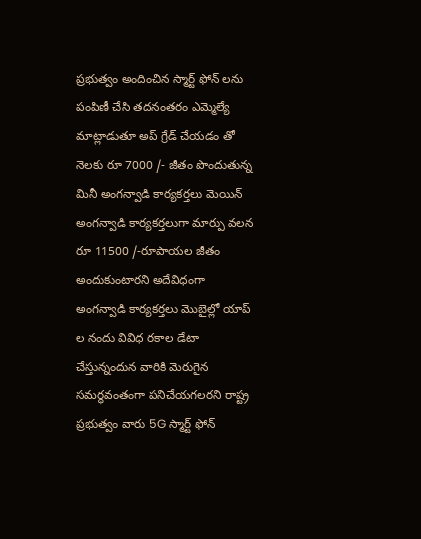ప్రభుత్వం అందించిన స్మార్ట్ ఫోన్ లను పంపిణీ చేసి తదనంతరం ఎమ్మెల్యే మాట్లాడుతూ అప్ గ్రేడ్ చేయడం తో నెలకు రూ 7000 /- జీతం పొందుతున్న మినీ అంగన్వాడి కార్యకర్తలు మెయిన్ అంగన్వాడి కార్యకర్తలుగా మార్పు వలన రూ 11500 /-రూపాయల జీతం అందుకుంటారని అదేవిధంగా అంగన్వాడి కార్యకర్తలు మొబైల్లో యాప్ ల నందు వివిధ రకాల డేటా చేస్తున్నందున వారికి మెరుగైన సమర్థవంతంగా పనిచేయగలరని రాష్ట్ర ప్రభుత్వం వారు 5G స్మార్ట్ ఫోన్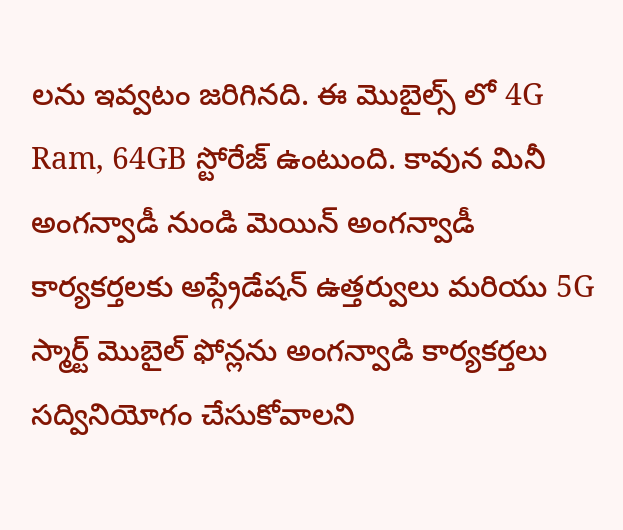లను ఇవ్వటం జరిగినది. ఈ మొబైల్స్ లో 4G Ram, 64GB స్టోరేజ్ ఉంటుంది. కావున మినీ అంగన్వాడీ నుండి మెయిన్ అంగన్వాడీ కార్యకర్తలకు అప్గ్రేడేషన్ ఉత్తర్వులు మరియు 5G స్మార్ట్ మొబైల్ ఫోన్లను అంగన్వాడి కార్యకర్తలు సద్వినియోగం చేసుకోవాలని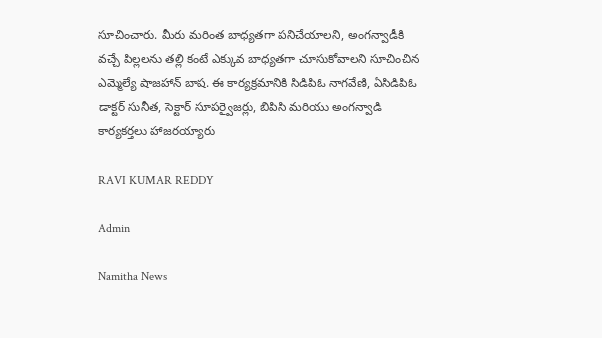సూచించారు. మీరు మరింత బాధ్యతగా పనిచేయాలని, అంగన్వాడీకి వచ్చే పిల్లలను తల్లి కంటే ఎక్కువ బాధ్యతగా చూసుకోవాలని సూచించిన ఎమ్మెల్యే షాజహాన్ బాష. ఈ కార్యక్రమానికి సిడిపిఓ నాగవేణి, ఏసిడిపిఓ డాక్టర్ సునీత, సెక్టార్ సూపర్వైజర్లు, బిపిసి మరియు అంగన్వాడి కార్యకర్తలు హాజరయ్యారు

RAVI KUMAR REDDY

Admin

Namitha News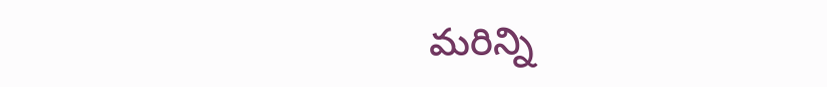మరిన్ని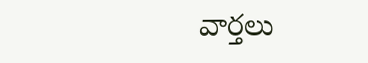వార్తలు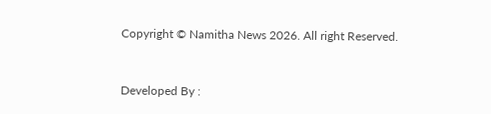Copyright © Namitha News 2026. All right Reserved.



Developed By :